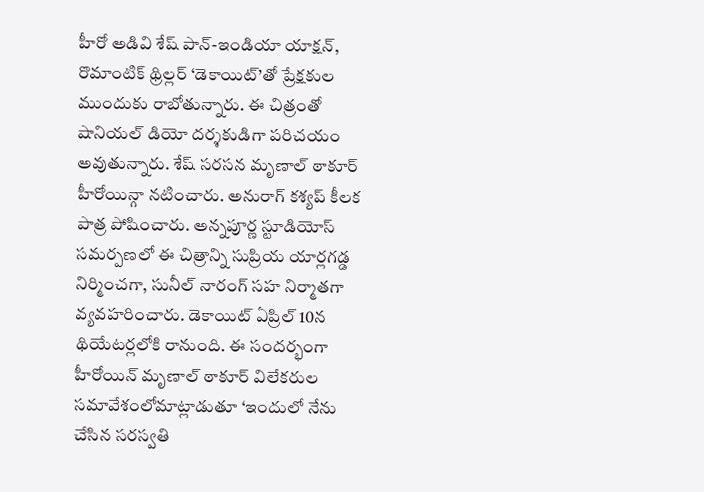హీరో అడివి శేష్ పాన్-ఇండియా యాక్షన్, రొమాంటిక్ థ్రిల్లర్ ‘డెకాయిట్’తో ప్రేక్షకుల ముందుకు రాబోతున్నారు. ఈ చిత్రంతో షానియల్ డియో దర్శకుడిగా పరిచయం అవుతున్నారు. శేష్ సరసన మృణాల్ ఠాకూర్ హీరోయిన్గా నటించారు. అనురాగ్ కశ్యప్ కీలక పాత్ర పోషించారు. అన్నపూర్ణ స్టూడియోస్ సమర్పణలో ఈ చిత్రాన్ని సుప్రియ యార్లగడ్డ నిర్మించగా, సునీల్ నారంగ్ సహ నిర్మాతగా వ్యవహరించారు. డెకాయిట్ ఏప్రిల్ 10న థియేటర్లలోకి రానుంది. ఈ సందర్భంగా హీరోయిన్ మృణాల్ ఠాకూర్ విలేకరుల సమావేశంలోమాట్లాడుతూ ‘ఇందులో నేను చేసిన సరస్వతి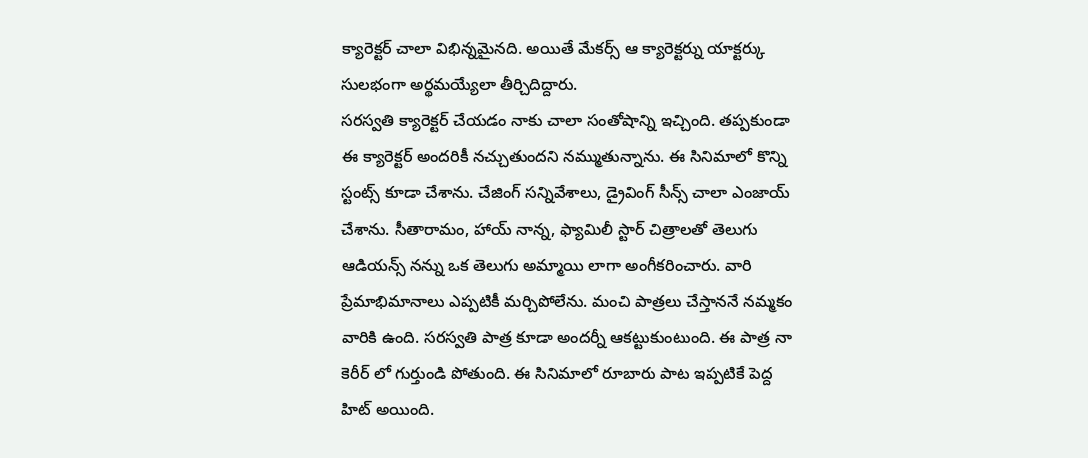క్యారెక్టర్ చాలా విభిన్నమైనది. అయితే మేకర్స్ ఆ క్యారెక్టర్ను యాక్టర్కు సులభంగా అర్థమయ్యేలా తీర్చిదిద్దారు.
సరస్వతి క్యారెక్టర్ చేయడం నాకు చాలా సంతోషాన్ని ఇచ్చింది. తప్పకుండా ఈ క్యారెక్టర్ అందరికీ నచ్చుతుందని నమ్ముతున్నాను. ఈ సినిమాలో కొన్ని స్టంట్స్ కూడా చేశాను. చేజింగ్ సన్నివేశాలు, డ్రైవింగ్ సీన్స్ చాలా ఎంజాయ్ చేశాను. సీతారామం, హాయ్ నాన్న, ఫ్యామిలీ స్టార్ చిత్రాలతో తెలుగు ఆడియన్స్ నన్ను ఒక తెలుగు అమ్మాయి లాగా అంగీకరించారు. వారి ప్రేమాభిమానాలు ఎప్పటికీ మర్చిపోలేను. మంచి పాత్రలు చేస్తాననే నమ్మకం వారికి ఉంది. సరస్వతి పాత్ర కూడా అందర్నీ ఆకట్టుకుంటుంది. ఈ పాత్ర నా కెరీర్ లో గుర్తుండి పోతుంది. ఈ సినిమాలో రూబారు పాట ఇప్పటికే పెద్ద హిట్ అయింది.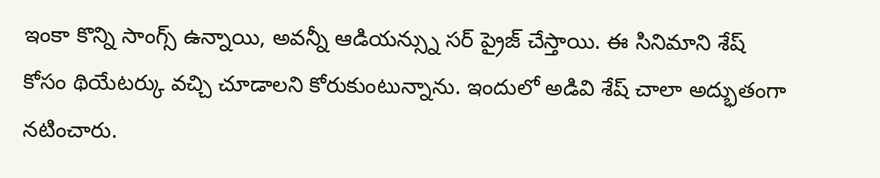ఇంకా కొన్ని సాంగ్స్ ఉన్నాయి, అవన్నీ ఆడియన్స్ను సర్ ప్రైజ్ చేస్తాయి. ఈ సినిమాని శేష్ కోసం థియేటర్కు వచ్చి చూడాలని కోరుకుంటున్నాను. ఇందులో అడివి శేష్ చాలా అద్భుతంగా నటించారు.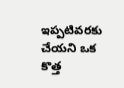ఇప్పటివరకు చేయని ఒక కొత్త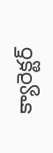క్యారెక్టర్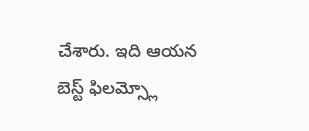చేశారు. ఇది ఆయన బెస్ట్ ఫిలమ్స్లో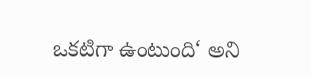ఒకటిగా ఉంటుంది‘ అని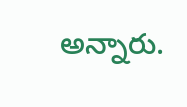అన్నారు.